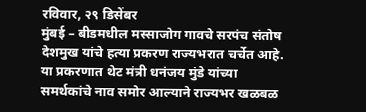रविवार, २९ डिसेंबर
मुंबई – बीडमधील मस्साजोग गावचे सरपंच संतोष देशमुख यांचे हत्या प्रकरण राज्यभरात चर्चेत आहे. या प्रकरणात थेट मंत्री धनंजय मुंडे यांच्या समर्थकांचे नाव समोर आल्याने राज्यभर खळबळ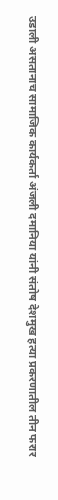उडाली असतानाच सामाजिक कार्यकर्ता अंजली दमानिया यांनी संतोष देशमुख हत्या प्रकरणातील तीन फरार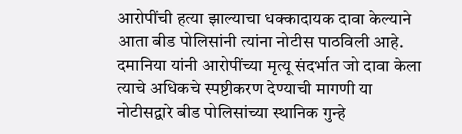आरोपींची हत्या झाल्याचा धक्कादायक दावा केल्याने आता बीड पोलिसांनी त्यांना नोटीस पाठविली आहे.
दमानिया यांनी आरोपींच्या मृत्यू संदर्भात जो दावा केला त्याचे अधिकचे स्पष्टीकरण देण्याची मागणी या नोटीसद्वारे बीड पोलिसांच्या स्थानिक गुन्हे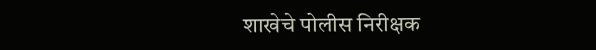शाखेचे पोलीस निरीक्षक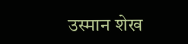उस्मान शेख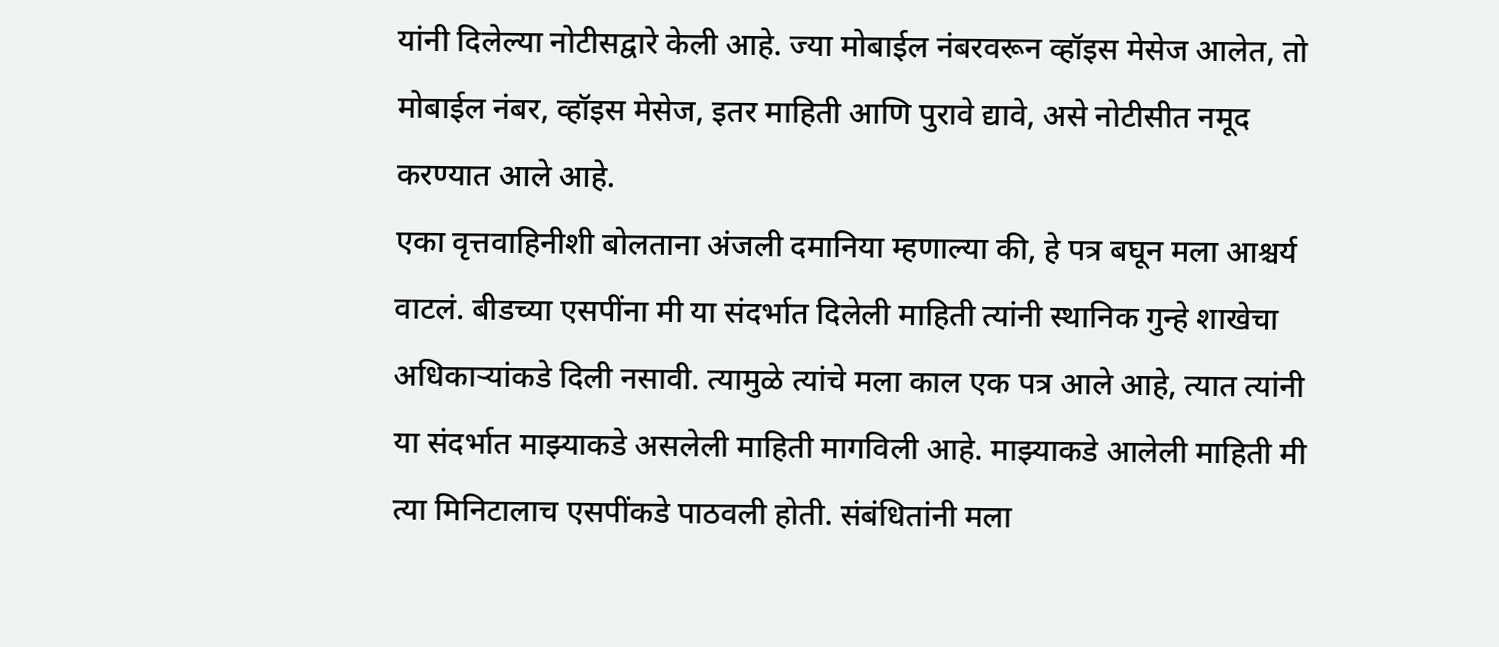यांनी दिलेल्या नोटीसद्वारे केली आहे. ज्या मोबाईल नंबरवरून व्हॉइस मेसेज आलेत, तो मोबाईल नंबर, व्हॉइस मेसेज, इतर माहिती आणि पुरावे द्यावे, असे नोटीसीत नमूद करण्यात आले आहे.
एका वृत्तवाहिनीशी बोलताना अंजली दमानिया म्हणाल्या की, हे पत्र बघून मला आश्चर्य वाटलं. बीडच्या एसपींना मी या संदर्भात दिलेली माहिती त्यांनी स्थानिक गुन्हे शाखेचा अधिकाऱ्यांकडे दिली नसावी. त्यामुळे त्यांचे मला काल एक पत्र आले आहे, त्यात त्यांनी या संदर्भात माझ्याकडे असलेली माहिती मागविली आहे. माझ्याकडे आलेली माहिती मी त्या मिनिटालाच एसपींकडे पाठवली होती. संबंधितांनी मला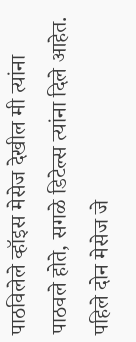पाठविलेले व्हॉइस मेसेज देखील मी त्यांना पाठवले होते, सगळे डिटेल्स त्यांना दिले आहेत. पहिले दोन मेसेज जे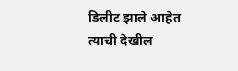डिलीट झाले आहेत त्याची देखील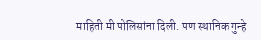माहिती मी पोलिसांना दिली. पण स्थानिक गुन्हे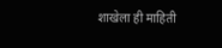शाखेला ही माहिती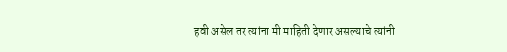हवी असेल तर त्यांना मी माहिती देणार असल्याचे त्यांनी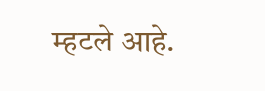म्हटले आहे.